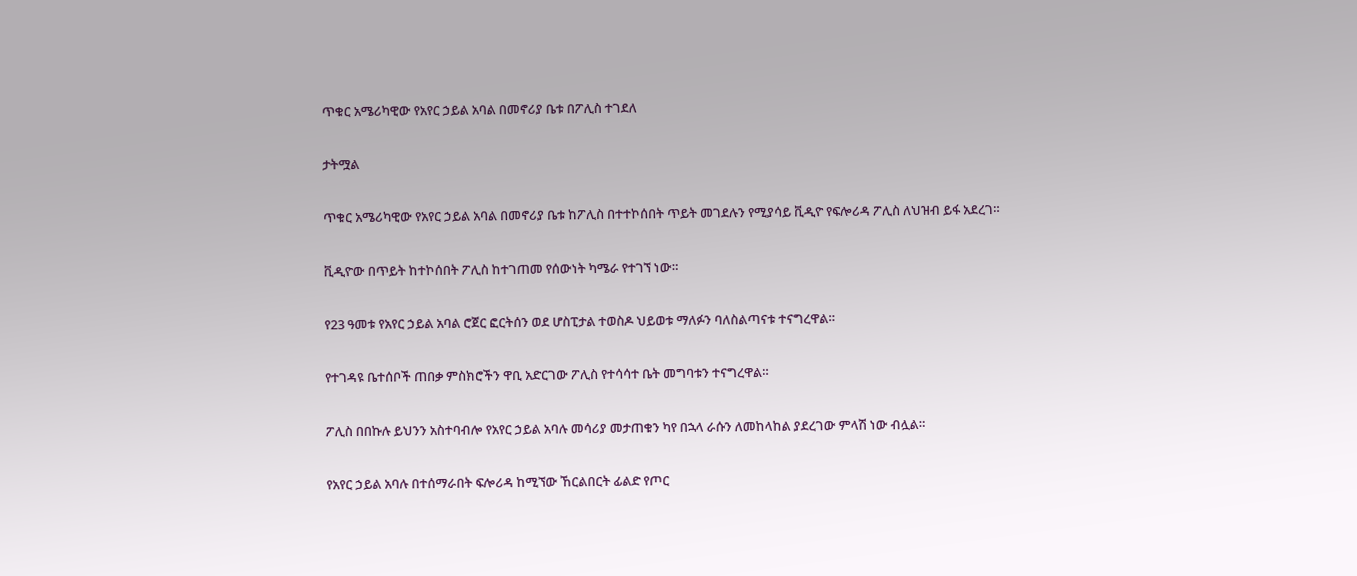ጥቁር አሜሪካዊው የአየር ኃይል አባል በመኖሪያ ቤቱ በፖሊስ ተገደለ

ታትሟል

ጥቁር አሜሪካዊው የአየር ኃይል አባል በመኖሪያ ቤቱ ከፖሊስ በተተኮሰበት ጥይት መገደሉን የሚያሳይ ቪዲዮ የፍሎሪዳ ፖሊስ ለህዝብ ይፋ አደረገ።

ቪዲዮው በጥይት ከተኮሰበት ፖሊስ ከተገጠመ የሰውነት ካሜራ የተገኘ ነው።

የ23 ዓመቱ የአየር ኃይል አባል ሮጀር ፎርትሰን ወደ ሆስፒታል ተወስዶ ህይወቱ ማለፉን ባለስልጣናቱ ተናግረዋል።

የተገዳዩ ቤተሰቦች ጠበቃ ምስክሮችን ዋቢ አድርገው ፖሊስ የተሳሳተ ቤት መግባቱን ተናግረዋል።

ፖሊስ በበኩሉ ይህንን አስተባብሎ የአየር ኃይል አባሉ መሳሪያ መታጠቁን ካየ በኋላ ራሱን ለመከላከል ያደረገው ምላሽ ነው ብሏል።

የአየር ኃይል አባሉ በተሰማራበት ፍሎሪዳ ከሚኘው ኸርልበርት ፊልድ የጦር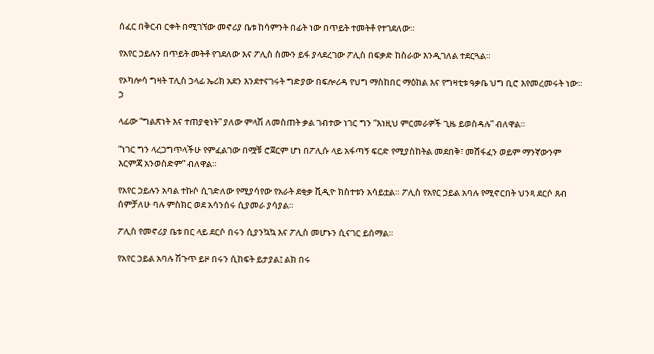ሰፈር በቅርብ ርቀት በሚገኘው መኖሪያ ቤቱ ከሳምንት በፊት ነው በጥይት ተመትቶ የተገደለው።

የአየር ኃይሉን በጥይት መትቶ የገደለው እና ፖሊስ ስሙን ይፋ ያላደረገው ፖሊስ በፍቃድ ከስራው እንዲገለል ተደርጓል።

የኦካሎሳ ግዛት ፐሊስ ኃላፊ ኤሪክ አደን እንደተናገሩት ግድያው በፍሎሪዳ የህግ ማስከበር ማዕከል እና የግዛቲቱ ዓቃቤ ህግ ቢሮ እየመረመሩት ነው። ኃ

ላፊው “ግልጽነት እና ተጠያቂነት” ያለው ምላሽ ለመስጠት ቃል ገብተው ነገር ግን “እነዚህ ምርመራዎች ጊዜ ይወስዳሉ” ብለዋል።

“ነገር ግን ላረጋግጥላችሁ የምፈልገው በሟቹ ሮጀርም ሆነ በፖሊሱ ላይ አፋጣኝ ፍርድ የሚያስከትል መደበቅ፣ መሸፋፈን ወይም ማንኛውንም እርምጃ አንወስድም” ብለዋል።

የአየር ኃይሉን አባል ተኩሶ ሲገድለው የሚያሳየው የአራት ደቂቃ ቪዲዮ ክስተቱን አሳይቷል። ፖሊስ የአየር ኃይል አባሉ የሚኖርበት ህንጻ ደርሶ ጸብ ሰምቻለሁ ባሉ ምስክር ወደ አሳንሰሩ ሲያመራ ያሳያል።

ፖሊስ የመኖሪያ ቤቱ በር ላይ ደርሶ በሩን ሲያንኳኳ እና ፖሊስ መሆኑን ሲናገር ይሰማል።

የአየር ኃይል አባሉ ሽጉጥ ይዞ በሩን ሲከፍት ይታያል፤ ልክ በሩ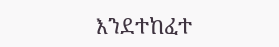እንደተከፈተ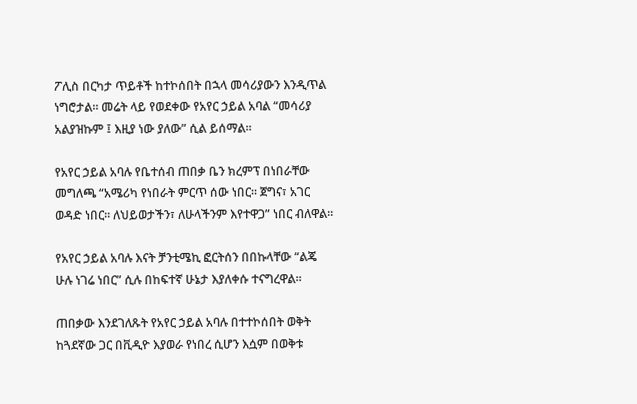ፖሊስ በርካታ ጥይቶች ከተኮሰበት በኋላ መሳሪያውን እንዲጥል ነግሮታል። መሬት ላይ የወደቀው የአየር ኃይል አባል “መሳሪያ አልያዝኩም ፤ እዚያ ነው ያለው” ሲል ይሰማል።

የአየር ኃይል አባሉ የቤተሰብ ጠበቃ ቤን ክረምፕ በነበራቸው መግለጫ “አሜሪካ የነበራት ምርጥ ሰው ነበር። ጀግና፣ አገር ወዳድ ነበር። ለህይወታችን፣ ለሁላችንም እየተዋጋ” ነበር ብለዋል።

የአየር ኃይል አባሉ እናት ቻንቲሜኪ ፎርትሰን በበኩላቸው “ልጄ ሁሉ ነገሬ ነበር” ሲሉ በከፍተኛ ሁኔታ እያለቀሱ ተናግረዋል።

ጠበቃው እንደገለጹት የአየር ኃይል አባሉ በተተኮሰበት ወቅት ከጓደኛው ጋር በቪዲዮ እያወራ የነበረ ሲሆን እሷም በወቅቱ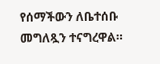የሰማችውን ለቤተሰቡ መግለጿን ተናግረዋል።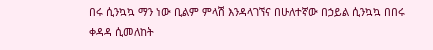በሩ ሲንኳኳ ማን ነው ቢልም ምላሽ እንዳላገኘና በሁለተኛው በኃይል ሲንኳኳ በበሩ ቀዳዳ ሲመለከት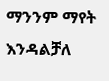ማንንም ማየት እንዳልቻለ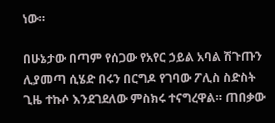ነው።

በሁኔታው በጣም የሰጋው የአየር ኃይል አባል ሽጉጡን ሊያመጣ ሲሄድ በሩን በርግዶ የገባው ፖሊስ ስድስት ጊዜ ተኩሶ እንደገደለው ምስክሩ ተናግረዋል። ጠበቃው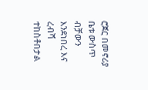ሮጀር በመኖሪያ ቤቱ ውስጥ ብቻውን እንደነበረ እና ረብሻ ተከስቶበታል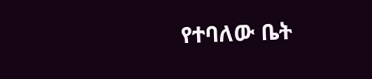የተባለው ቤት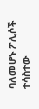ባለመሆኑ ፖሊሶች ተሳስተው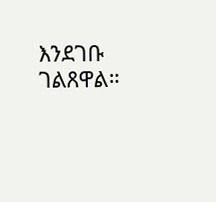እንደገቡ ገልጸዋል።